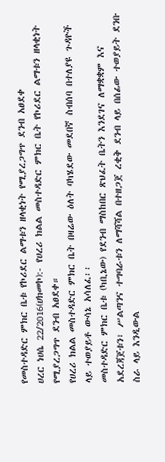የመስተዳድር ምክር ቤቱ የኮሪደር ልማቱን ዘላቂነት የሚያረጋግጥ ደንብ አፀደቀ
ሀረር ነሀሴ 22/2016(ሀክመኮ):- የሀረሪ ክልል መስተዳድር ምክር ቤት የኮሪደር ልማቱን ዘላቂነት የሚያረጋግጥ ደንብ አፀደቀ።
የሀረሪ ክልል መስተዳድር ምክር ቤት በዛሬው ዕለት ባካሄደው መደበኛ ስብሰባ በተለያዩ ጉዳዮች ላይ ተወያይቶ ውሳኔ አሳለፈ፡፡
መስተዳድር ምክር ቤቱ (ካቢኔው) የደንብ ማስከበር ጽህፈት ቤትን እንደገና ለማቋቋም እና አደረጃጀቱን፣ ሥልጣንና ተግባራቱን ለማሻሻል በተዘጋጀ ረቂቅ ደንብ ላይ በሰፊው ተወያይት ደንቡ ስራ ላይ እንዲውል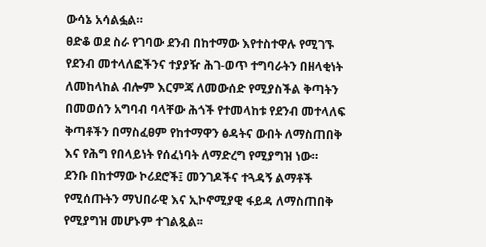ውሳኔ አሳልፏል።
ፀድቆ ወደ ስራ የገባው ደንብ በከተማው እየተስተዋሉ የሚገኙ የደንብ መተላለፎችንና ተያያዥ ሕገ-ወጥ ተግባራትን በዘላቂነት ለመከላከል ብሎም እርምጃ ለመውሰድ የሚያስችል ቅጣትን በመወሰን አግባብ ባላቸው ሕጎች የተመላከቱ የደንብ መተላለፍ ቅጣቶችን በማስፈፀም የከተማዋን ፅዳትና ውበት ለማስጠበቅ እና የሕግ የበላይነት የሰፈነባት ለማድረግ የሚያግዝ ነው።
ደንቡ በከተማው ኮሪደሮች፤ መንገዶችና ተጓዳኝ ልማቶች የሚሰጡትን ማህበራዊ እና ኢኮኖሚያዊ ፋይዳ ለማስጠበቅ የሚያግዝ መሆኑም ተገልጿል፡፡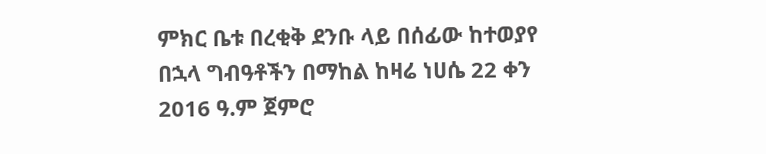ምክር ቤቱ በረቂቅ ደንቡ ላይ በሰፊው ከተወያየ በኋላ ግብዓቶችን በማከል ከዛሬ ነሀሴ 22 ቀን 2016 ዓ.ም ጀምሮ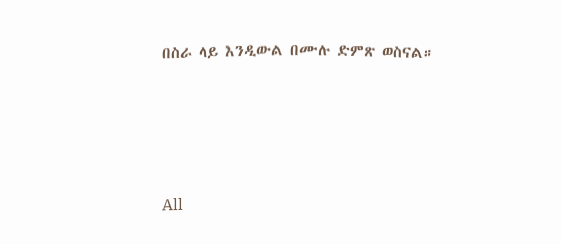በስራ ላይ እንዲውል በሙሉ ድምጽ ወስናል።




All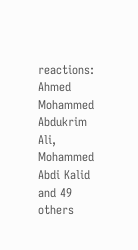reactions:
Ahmed Mohammed Abdukrim Ali, Mohammed Abdi Kalid and 49 others